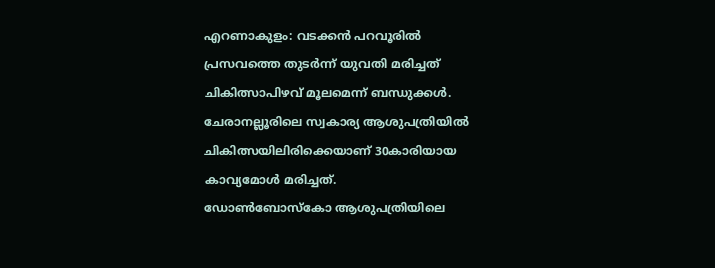എറണാകുളം: വടക്കൻ പറവൂരിൽ പ്രസവത്തെ തുടർന്ന് യുവതി മരിച്ചത് ചികിത്സാപിഴവ് മൂലമെന്ന് ബന്ധുക്കൾ. ചേരാനല്ലൂരിലെ സ്വകാര്യ ആശുപത്രിയിൽ ചികിത്സയിലിരിക്കെയാണ് 30കാരിയായ കാവ്യമോൾ മരിച്ചത്.
ഡോൺബോസ്കോ ആശുപത്രിയിലെ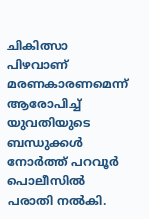ചികിത്സാ പിഴവാണ് മരണകാരണമെന്ന് ആരോപിച്ച് യുവതിയുടെ ബന്ധുക്കൾ നോർത്ത് പറവൂർ പൊലീസിൽ പരാതി നൽകി.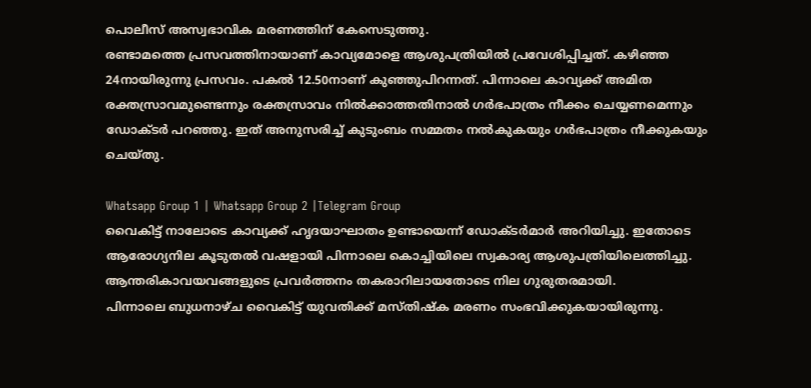പൊലീസ് അസ്വഭാവിക മരണത്തിന് കേസെടുത്തു.
രണ്ടാമത്തെ പ്രസവത്തിനായാണ് കാവ്യമോളെ ആശുപത്രിയിൽ പ്രവേശിപ്പിച്ചത്. കഴിഞ്ഞ 24നായിരുന്നു പ്രസവം. പകൽ 12.50നാണ് കുഞ്ഞുപിറന്നത്. പിന്നാലെ കാവ്യക്ക് അമിത രക്തസ്രാവമുണ്ടെന്നും രക്തസ്രാവം നിൽക്കാത്തതിനാൽ ഗർഭപാത്രം നീക്കം ചെയ്യണമെന്നും ഡോക്ടർ പറഞ്ഞു. ഇത് അനുസരിച്ച് കുടുംബം സമ്മതം നൽകുകയും ഗർഭപാത്രം നീക്കുകയും ചെയ്തു.

Whatsapp Group 1 | Whatsapp Group 2 |Telegram Group
വൈകിട്ട് നാലോടെ കാവ്യക്ക് ഹൃദയാഘാതം ഉണ്ടായെന്ന് ഡോക്ടർമാർ അറിയിച്ചു. ഇതോടെ ആരോഗ്യനില കൂടുതൽ വഷളായി പിന്നാലെ കൊച്ചിയിലെ സ്വകാര്യ ആശുപത്രിയിലെത്തിച്ചു. ആന്തരികാവയവങ്ങളുടെ പ്രവർത്തനം തകരാറിലായതോടെ നില ഗുരുതരമായി.
പിന്നാലെ ബുധനാഴ്ച വൈകിട്ട് യുവതിക്ക് മസ്തിഷ്ക മരണം സംഭവിക്കുകയായിരുന്നു.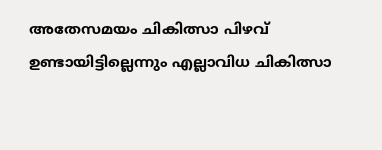അതേസമയം ചികിത്സാ പിഴവ് ഉണ്ടായിട്ടില്ലെന്നും എല്ലാവിധ ചികിത്സാ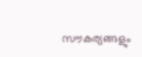സൗകര്യങ്ങളും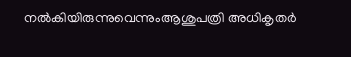നൽകിയിരുന്നുവെന്നുംആശുപത്രി അധികൃതർ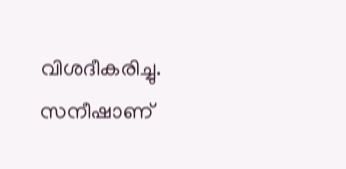വിശദീകരിച്ചു. സനീഷാണ്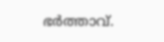ഭർത്താവ്.